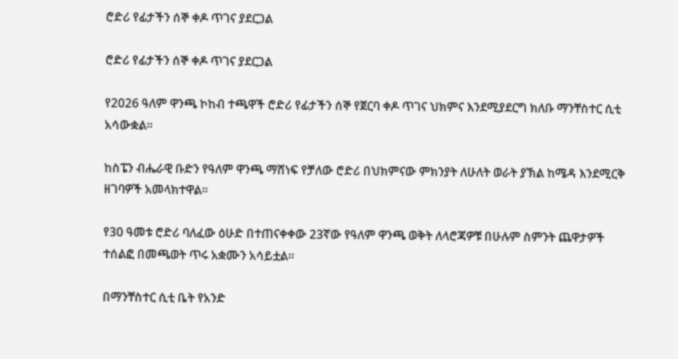ሮድሪ የፊታችን ሰኞ ቀዶ ጥገና ያደርጋል

ሮድሪ የፊታችን ሰኞ ቀዶ ጥገና ያደርጋል

የ2026 ዓለም ዋንጫ ኮከብ ተጫዋች ሮድሪ የፊታችን ሰኞ የጀርባ ቀዶ ጥገና ህክምና እንደሚያደርግ ክለቡ ማንቸስተር ሲቲ አሳውቋል።

ከስፔን ብሔራዊ ቡድን የዓለም ዋንጫ ማሸነፍ የቻለው ሮድሪ በህክምናው ምክንያት ለሁለት ወራት ያኽል ከሜዳ እንደሚርቅ ዘገባዎች አመላክተዋል።

የ30 ዓመቱ ሮድሪ ባለፈው ዕሁድ በተጠናቀቀው 23ኛው የዓለም ዋንጫ ወቅት ለላሮጃዎቹ በሁሉም ስምንት ጨዋታዎች ተሰልፎ በመጫወት ጥሩ አቋሙን አሳይቷል።

በማንቸስተር ሲቲ ቤት የአንድ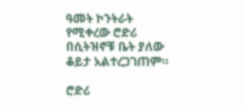ዓመት ኮንትራት የሚቀረው ሮድሪ በሲትዝኖቹ ቤት ያለው ቆይታ አልተረጋገጠም።

ሮድሪ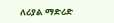ለሪያል ማድሪድ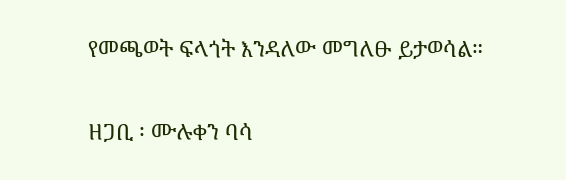የመጫወት ፍላጎት እንዳለው መግለፁ ይታወሳል።

ዘጋቢ ፡ ሙሉቀን ባሳ